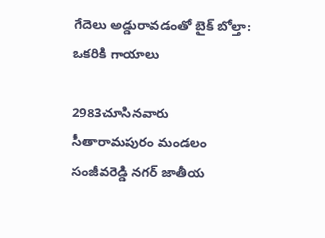గేదెలు అడ్డురావడంతో బైక్ బోల్తా: ఒకరికి గాయాలు

2983చూసినవారు
సీతారామపురం మండలం సంజీవరెడ్డి నగర్ జాతీయ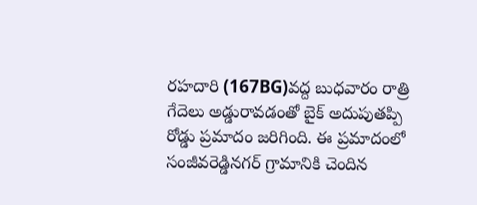రహదారి (167BG)వద్ద బుధవారం రాత్రి గేదెలు అడ్డురావడంతో బైక్ అదుపుతప్పి రోడ్డు ప్రమాదం జరిగింది. ఈ ప్రమాదంలో సంజీవరెడ్డినగర్ గ్రామానికి చెందిన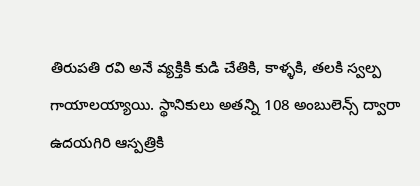తిరుపతి రవి అనే వ్యక్తికి కుడి చేతికి, కాళ్ళకి, తలకి స్వల్ప గాయాలయ్యాయి. స్థానికులు అతన్ని 108 అంబులెన్స్ ద్వారా ఉదయగిరి ఆస్పత్రికి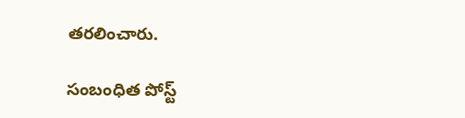తరలించారు.

సంబంధిత పోస్ట్